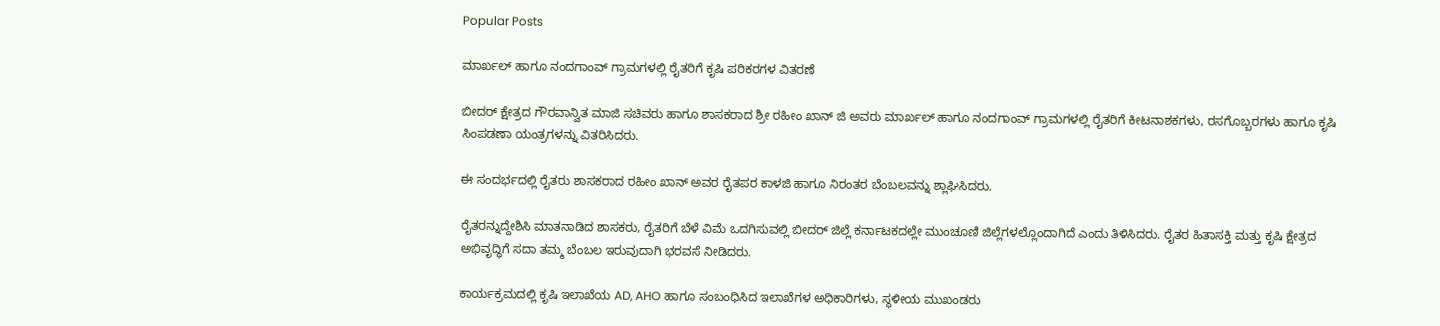Popular Posts

ಮಾರ್ಖಲ್ ಹಾಗೂ ನಂದಗಾಂವ್ ಗ್ರಾಮಗಳಲ್ಲಿ ರೈತರಿಗೆ ಕೃಷಿ ಪರಿಕರಗಳ ವಿತರಣೆ

ಬೀದರ್ ಕ್ಷೇತ್ರದ ಗೌರವಾನ್ವಿತ ಮಾಜಿ ಸಚಿವರು ಹಾಗೂ ಶಾಸಕರಾದ ಶ್ರೀ ರಹೀಂ ಖಾನ್ ಜಿ ಅವರು ಮಾರ್ಖಲ್ ಹಾಗೂ ನಂದಗಾಂವ್ ಗ್ರಾಮಗಳಲ್ಲಿ ರೈತರಿಗೆ ಕೀಟನಾಶಕಗಳು, ರಸಗೊಬ್ಬರಗಳು ಹಾಗೂ ಕೃಷಿ ಸಿಂಪಡಣಾ ಯಂತ್ರಗಳನ್ನು ವಿತರಿಸಿದರು.

ಈ ಸಂದರ್ಭದಲ್ಲಿ ರೈತರು ಶಾಸಕರಾದ ರಹೀಂ ಖಾನ್ ಅವರ ರೈತಪರ ಕಾಳಜಿ ಹಾಗೂ ನಿರಂತರ ಬೆಂಬಲವನ್ನು ಶ್ಲಾಘಿಸಿದರು.

ರೈತರನ್ನುದ್ದೇಶಿಸಿ ಮಾತನಾಡಿದ ಶಾಸಕರು, ರೈತರಿಗೆ ಬೆಳೆ ವಿಮೆ ಒದಗಿಸುವಲ್ಲಿ ಬೀದರ್ ಜಿಲ್ಲೆ ಕರ್ನಾಟಕದಲ್ಲೇ ಮುಂಚೂಣಿ ಜಿಲ್ಲೆಗಳಲ್ಲೊಂದಾಗಿದೆ ಎಂದು ತಿಳಿಸಿದರು. ರೈತರ ಹಿತಾಸಕ್ತಿ ಮತ್ತು ಕೃಷಿ ಕ್ಷೇತ್ರದ ಅಭಿವೃದ್ಧಿಗೆ ಸದಾ ತಮ್ಮ ಬೆಂಬಲ ಇರುವುದಾಗಿ ಭರವಸೆ ನೀಡಿದರು.

ಕಾರ್ಯಕ್ರಮದಲ್ಲಿ ಕೃಷಿ ಇಲಾಖೆಯ AD, AHO ಹಾಗೂ ಸಂಬಂಧಿಸಿದ ಇಲಾಖೆಗಳ ಅಧಿಕಾರಿಗಳು, ಸ್ಥಳೀಯ ಮುಖಂಡರು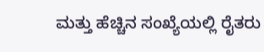ಮತ್ತು ಹೆಚ್ಚಿನ ಸಂಖ್ಯೆಯಲ್ಲಿ ರೈತರು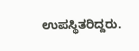ಉಪಸ್ಥಿತರಿದ್ದರು.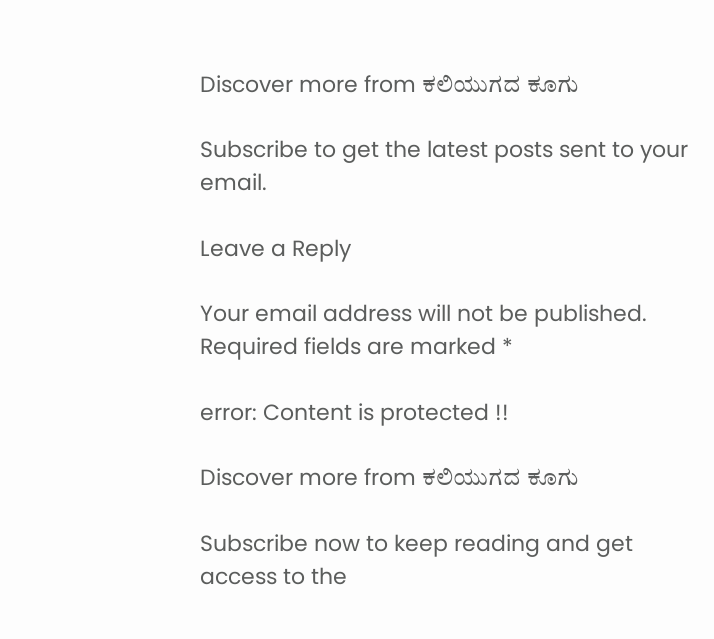Discover more from ಕಲಿಯುಗದ ಕೂಗು

Subscribe to get the latest posts sent to your email.

Leave a Reply

Your email address will not be published. Required fields are marked *

error: Content is protected !!

Discover more from ಕಲಿಯುಗದ ಕೂಗು

Subscribe now to keep reading and get access to the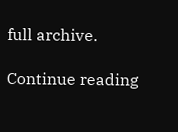full archive.

Continue reading